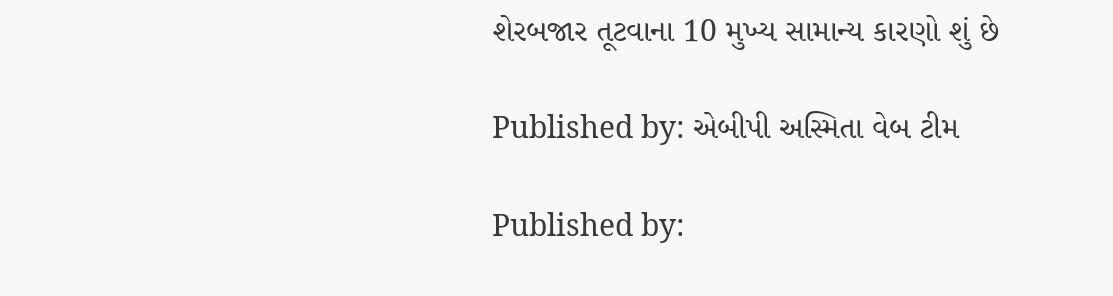શેરબજાર તૂટવાના 10 મુખ્ય સામાન્ય કારણો શું છે

Published by: એબીપી અસ્મિતા વેબ ટીમ

Published by: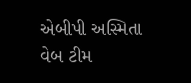એબીપી અસ્મિતા વેબ ટીમ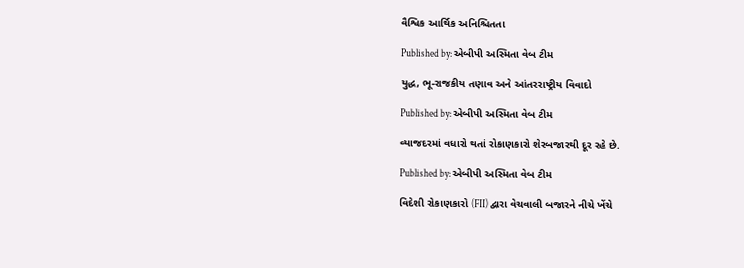વૈશ્વિક આર્થિક અનિશ્ચિતતા

Published by: એબીપી અસ્મિતા વેબ ટીમ

યુદ્ધ, ભૂ-રાજકીય તણાવ અને આંતરરાષ્ટ્રીય વિવાદો

Published by: એબીપી અસ્મિતા વેબ ટીમ

વ્યાજદરમાં વધારો થતાં રોકાણકારો શેરબજારથી દૂર રહે છે.

Published by: એબીપી અસ્મિતા વેબ ટીમ

વિદેશી રોકાણકારો (FII) દ્વારા વેચવાલી બજારને નીચે ખેંચે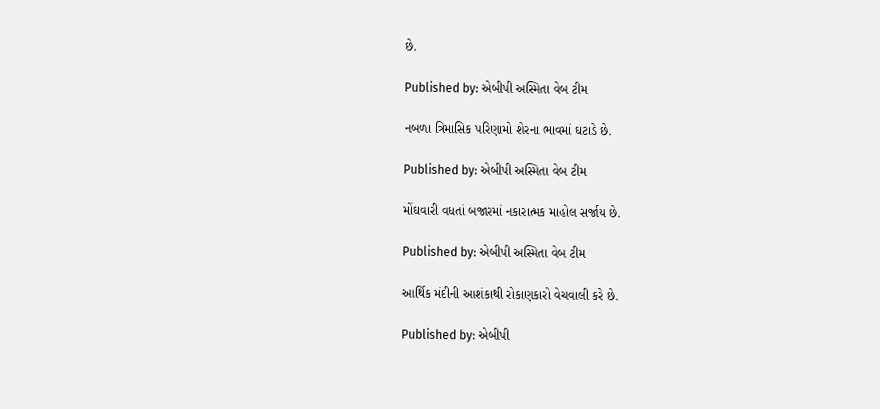છે.

Published by: એબીપી અસ્મિતા વેબ ટીમ

નબળા ત્રિમાસિક પરિણામો શેરના ભાવમાં ઘટાડે છે.

Published by: એબીપી અસ્મિતા વેબ ટીમ

મોંઘવારી વધતાં બજારમાં નકારાત્મક માહોલ સર્જાય છે.

Published by: એબીપી અસ્મિતા વેબ ટીમ

આર્થિક મંદીની આશંકાથી રોકાણકારો વેચવાલી કરે છે.

Published by: એબીપી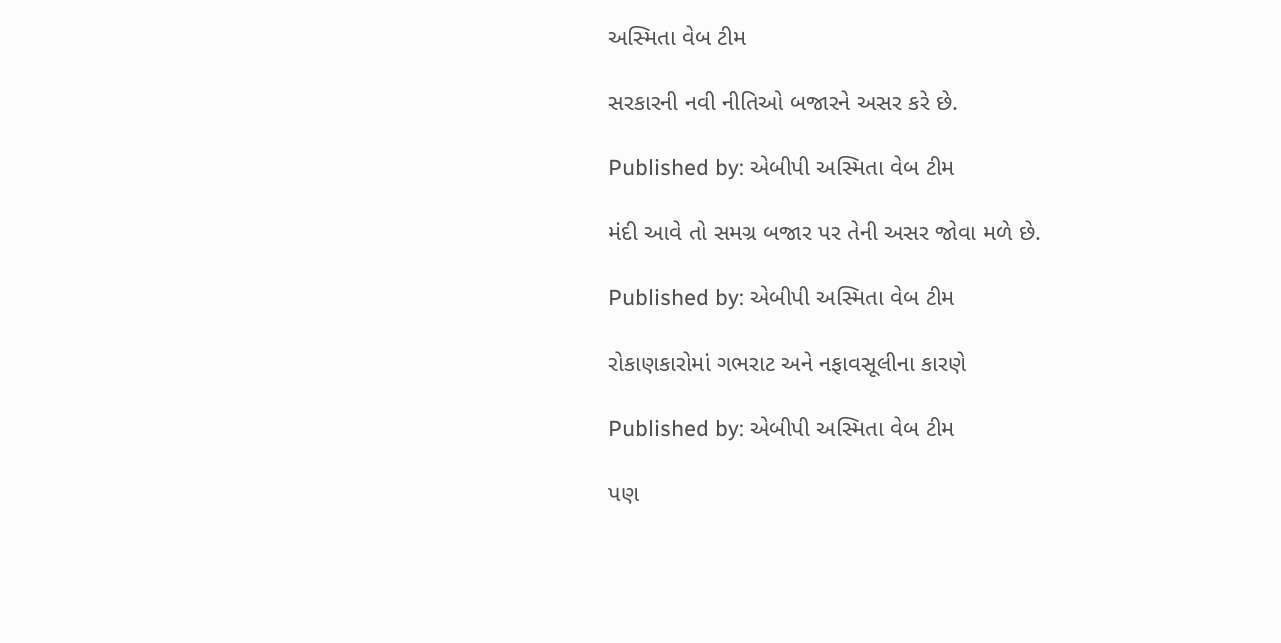અસ્મિતા વેબ ટીમ

સરકારની નવી નીતિઓ બજારને અસર કરે છે.

Published by: એબીપી અસ્મિતા વેબ ટીમ

મંદી આવે તો સમગ્ર બજાર પર તેની અસર જોવા મળે છે.

Published by: એબીપી અસ્મિતા વેબ ટીમ

રોકાણકારોમાં ગભરાટ અને નફાવસૂલીના કારણે

Published by: એબીપી અસ્મિતા વેબ ટીમ

પણ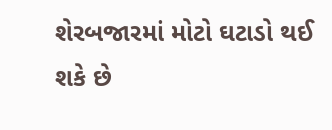શેરબજારમાં મોટો ઘટાડો થઈ શકે છે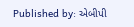Published by: એબીપી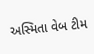અસ્મિતા વેબ ટીમ